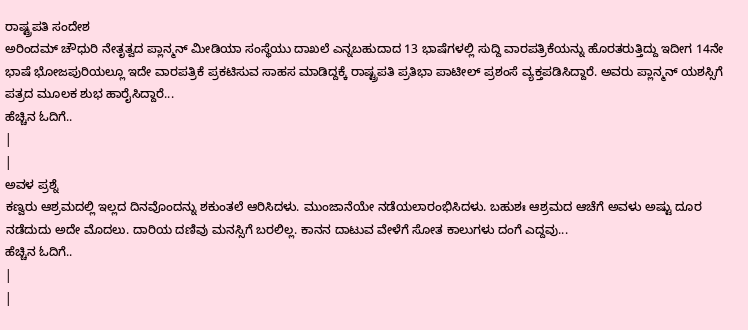ರಾಷ್ಟ್ರಪತಿ ಸಂದೇಶ
ಅರಿಂದಮ್ ಚೌಧುರಿ ನೇತೃತ್ವದ ಪ್ಲಾನ್ಮನ್ ಮೀಡಿಯಾ ಸಂಸ್ಥೆಯು ದಾಖಲೆ ಎನ್ನಬಹುದಾದ 13 ಭಾಷೆಗಳಲ್ಲಿ ಸುದ್ದಿ ವಾರಪತ್ರಿಕೆಯನ್ನು ಹೊರತರುತ್ತಿದ್ದು ಇದೀಗ 14ನೇ ಭಾಷೆ ಭೋಜಪುರಿಯಲ್ಲೂ ಇದೇ ವಾರಪತ್ರಿಕೆ ಪ್ರಕಟಿಸುವ ಸಾಹಸ ಮಾಡಿದ್ದಕ್ಕೆ ರಾಷ್ಟ್ರಪತಿ ಪ್ರತಿಭಾ ಪಾಟೀಲ್ ಪ್ರಶಂಸೆ ವ್ಯಕ್ತಪಡಿಸಿದ್ದಾರೆ. ಅವರು ಪ್ಲಾನ್ಮನ್ ಯಶಸ್ಸಿಗೆ ಪತ್ರದ ಮೂಲಕ ಶುಭ ಹಾರೈಸಿದ್ದಾರೆ...
ಹೆಚ್ಚಿನ ಓದಿಗೆ..
|
|
ಅವಳ ಪ್ರಶ್ನೆ
ಕಣ್ವರು ಆಶ್ರಮದಲ್ಲಿ ಇಲ್ಲದ ದಿನವೊಂದನ್ನು ಶಕುಂತಲೆ ಆರಿಸಿದಳು. ಮುಂಜಾನೆಯೇ ನಡೆಯಲಾರಂಭಿಸಿದಳು. ಬಹುಶಃ ಆಶ್ರಮದ ಆಚೆಗೆ ಅವಳು ಅಷ್ಟು ದೂರ ನಡೆದುದು ಅದೇ ಮೊದಲು. ದಾರಿಯ ದಣಿವು ಮನಸ್ಸಿಗೆ ಬರಲಿಲ್ಲ. ಕಾನನ ದಾಟುವ ವೇಳೆಗೆ ಸೋತ ಕಾಲುಗಳು ದಂಗೆ ಎದ್ದವು...
ಹೆಚ್ಚಿನ ಓದಿಗೆ..
|
|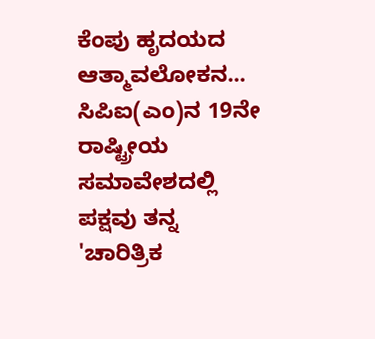ಕೆಂಪು ಹೃದಯದ ಆತ್ಮಾವಲೋಕನ...
ಸಿಪಿಐ(ಎಂ)ನ 19ನೇ ರಾಷ್ಟ್ರೀಯ ಸಮಾವೇಶದಲ್ಲಿ ಪಕ್ಷವು ತನ್ನ 'ಚಾರಿತ್ರಿಕ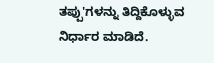ತಪ್ಪು'ಗಳನ್ನು ತಿದ್ದಿಕೊಳ್ಳುವ ನಿರ್ಧಾರ ಮಾಡಿದೆ.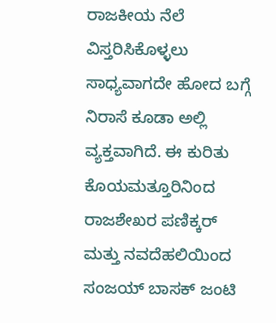ರಾಜಕೀಯ ನೆಲೆ ವಿಸ್ತರಿಸಿಕೊಳ್ಳಲು ಸಾಧ್ಯವಾಗದೇ ಹೋದ ಬಗ್ಗೆ ನಿರಾಸೆ ಕೂಡಾ ಅಲ್ಲಿ ವ್ಯಕ್ತವಾಗಿದೆ. ಈ ಕುರಿತು ಕೊಯಮತ್ತೂರಿನಿಂದ ರಾಜಶೇಖರ ಪಣಿಕ್ಕರ್ ಮತ್ತು ನವದೆಹಲಿಯಿಂದ ಸಂಜಯ್ ಬಾಸಕ್ ಜಂಟಿ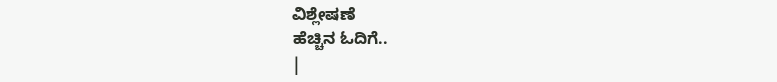ವಿಶ್ಲೇಷಣೆ
ಹೆಚ್ಚಿನ ಓದಿಗೆ..
|